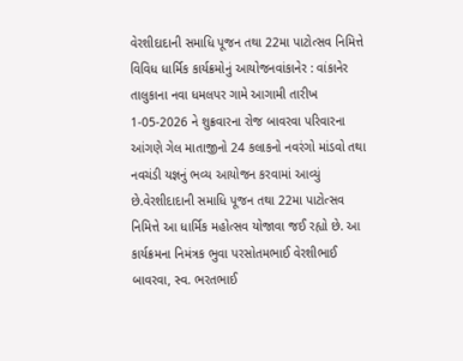વેરશીદાદાની સમાધિ પૂજન તથા 22મા પાટોત્સવ નિમિત્તે વિવિધ ધાર્મિક કાર્યક્રમોનું આયોજનવાંકાનેર : વાંકાનેર તાલુકાના નવા ધમલપર ગામે આગામી તારીખ 1-05-2026 ને શુક્રવારના રોજ બાવરવા પરિવારના આંગણે ગેલ માતાજીનો 24 કલાકનો નવરંગો માંડવો તથા નવચંડી યજ્ઞનું ભવ્ય આયોજન કરવામાં આવ્યું છે.વેરશીદાદાની સમાધિ પૂજન તથા 22મા પાટોત્સવ નિમિત્તે આ ધાર્મિક મહોત્સવ યોજાવા જઈ રહ્યો છે. આ કાર્યક્રમના નિમંત્રક ભુવા પરસોતમભાઈ વેરશીભાઈ બાવરવા, સ્વ. ભરતભાઈ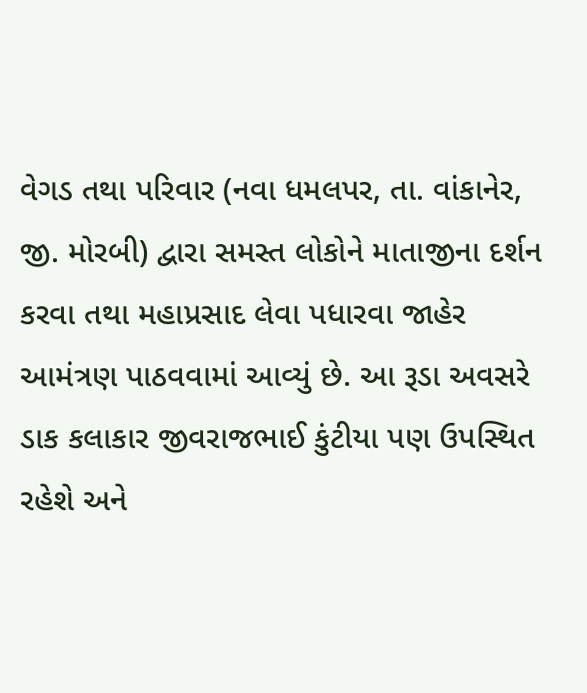વેગડ તથા પરિવાર (નવા ધમલપર, તા. વાંકાનેર, જી. મોરબી) દ્વારા સમસ્ત લોકોને માતાજીના દર્શન કરવા તથા મહાપ્રસાદ લેવા પધારવા જાહેર આમંત્રણ પાઠવવામાં આવ્યું છે. આ રૂડા અવસરે ડાક કલાકાર જીવરાજભાઈ કુંટીયા પણ ઉપસ્થિત રહેશે અને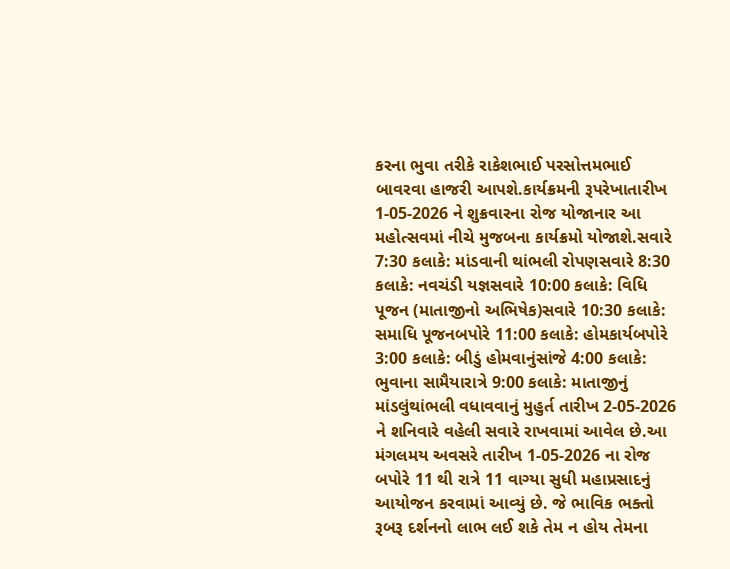કરના ભુવા તરીકે રાકેશભાઈ પરસોત્તમભાઈ બાવરવા હાજરી આપશે.કાર્યક્રમની રૂપરેખાતારીખ 1-05-2026 ને શુક્રવારના રોજ યોજાનાર આ મહોત્સવમાં નીચે મુજબના કાર્યક્રમો યોજાશે.સવારે 7:30 કલાકે: માંડવાની થાંભલી રોપણસવારે 8:30 કલાકે: નવચંડી યજ્ઞસવારે 10:00 કલાકે: વિધિ પૂજન (માતાજીનો અભિષેક)સવારે 10:30 કલાકે: સમાધિ પૂજનબપોરે 11:00 કલાકે: હોમકાર્યબપોરે 3:00 કલાકે: બીડું હોમવાનુંસાંજે 4:00 કલાકે: ભુવાના સામૈયારાત્રે 9:00 કલાકે: માતાજીનું માંડલુંથાંભલી વધાવવાનું મુહુર્ત તારીખ 2-05-2026 ને શનિવારે વહેલી સવારે રાખવામાં આવેલ છે.આ મંગલમય અવસરે તારીખ 1-05-2026 ના રોજ બપોરે 11 થી રાત્રે 11 વાગ્યા સુધી મહાપ્રસાદનું આયોજન કરવામાં આવ્યું છે. જે ભાવિક ભક્તો રૂબરૂ દર્શનનો લાભ લઈ શકે તેમ ન હોય તેમના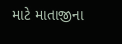માટે માતાજીના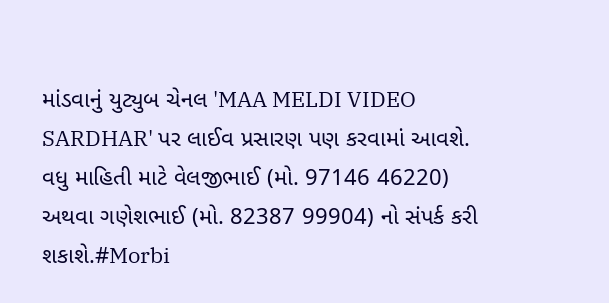માંડવાનું યુટ્યુબ ચેનલ 'MAA MELDI VIDEO SARDHAR' પર લાઈવ પ્રસારણ પણ કરવામાં આવશે. વધુ માહિતી માટે વેલજીભાઈ (મો. 97146 46220) અથવા ગણેશભાઈ (મો. 82387 99904) નો સંપર્ક કરી શકાશે.#Morbi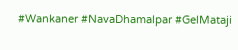#Wankaner #NavaDhamalpar #GelMataji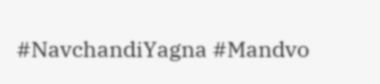#NavchandiYagna #Mandvo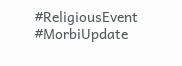#ReligiousEvent #MorbiUpdate